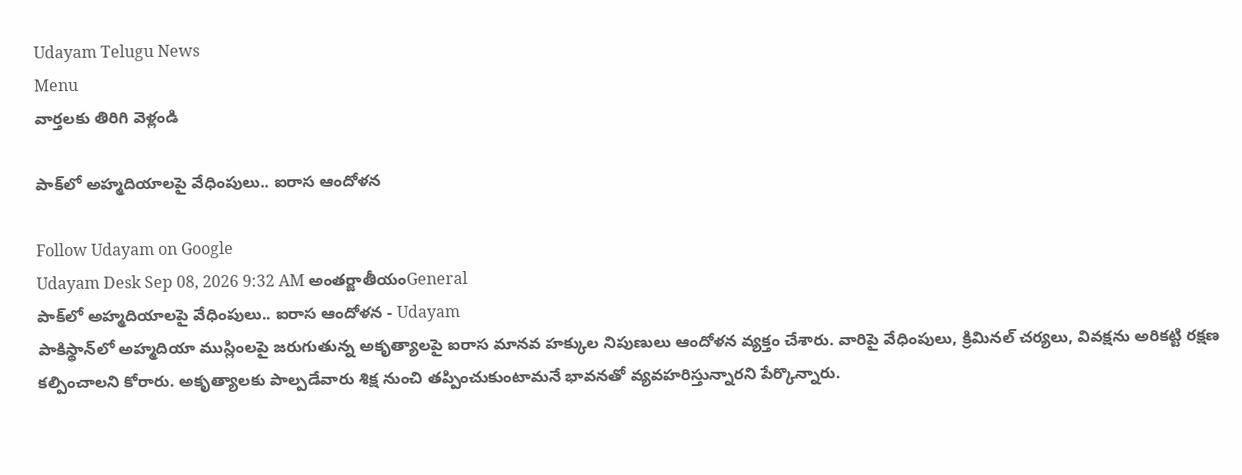Udayam Telugu News
Menu
వార్తలకు తిరిగి వెళ్లండి

పాక్‌లో అహ్మదియాలపై వేధింపులు.. ఐరాస ఆందోళన

Follow Udayam on Google
Udayam Desk Sep 08, 2026 9:32 AM అంతర్జాతీయంGeneral
పాక్‌లో అహ్మదియాలపై వేధింపులు.. ఐరాస ఆందోళన - Udayam
పాకిస్థాన్‌లో అహ్మదియా ముస్లింలపై జరుగుతున్న అకృత్యాలపై ఐరాస మానవ హక్కుల నిపుణులు ఆందోళన వ్యక్తం చేశారు. వారిపై వేధింపులు, క్రిమినల్‌ చర్యలు, వివక్షను అరికట్టి రక్షణ కల్పించాలని కోరారు. అకృత్యాలకు పాల్పడేవారు శిక్ష నుంచి తప్పించుకుంటామనే భావనతో వ్యవహరిస్తున్నారని పేర్కొన్నారు.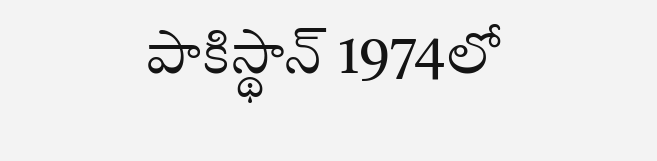పాకిస్థాన్‌ 1974లో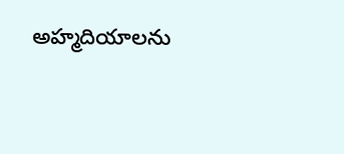అహ్మదియాలను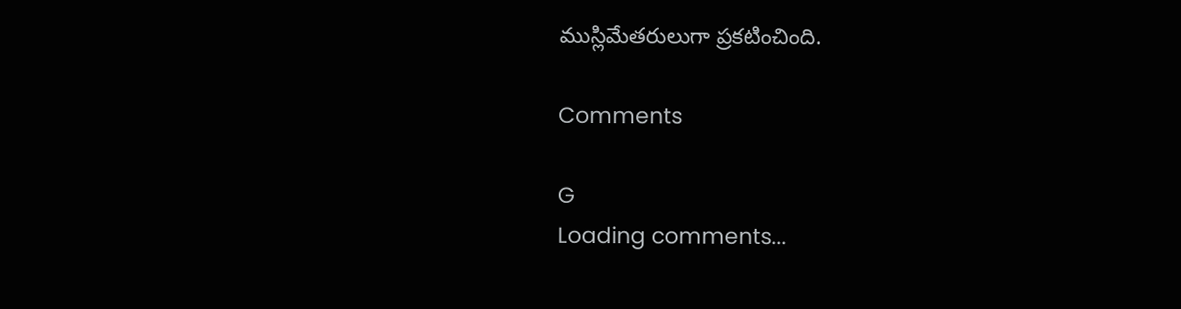ముస్లిమేతరులుగా ప్రకటించింది.

Comments

G
Loading comments...